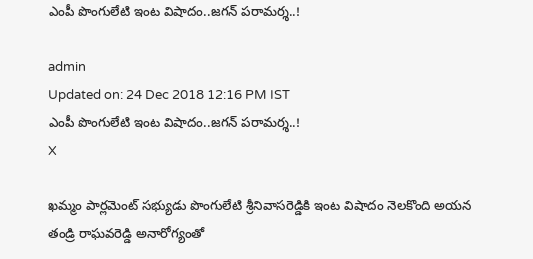ఎంపీ పొంగులేటి ఇంట విషాదం..జగన్ పరామర్శ..!

admin
Updated on: 24 Dec 2018 12:16 PM IST
ఎంపీ పొంగులేటి ఇంట విషాదం..జగన్ పరామర్శ..!
X

ఖమ్మం పార్లమెంట్ సభ్యుడు పొంగులేటి శ్రీనివాసరెడ్డికి ఇంట విషాదం నెలకొంది అయన తండ్రి రాఘవరెడ్డి అనారోగ్యంతో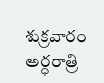శుక్రవారం అర్ధరాత్రి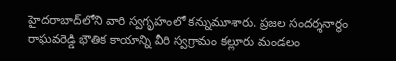హైదరాబాద్‌లోని వారి స్వగృహంలో కన్నుమూశారు. ప్రజల సందర్శనార్థం రాఘవరెడ్డి భౌతిక కాయాన్ని వీరి స్వగ్రామం కల్లూరు మండలం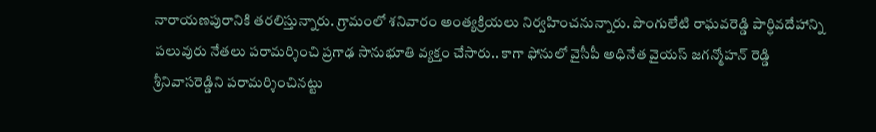నారాయణపురానికి తరలిస్తున్నారు. గ్రామంలో శనివారం అంత్యక్రియలు నిర్వహించనున్నారు. పొంగులేటి రాఘవరెడ్డి పార్ధివదేహాన్ని పలువురు నేతలు పరామర్శించి ప్రగాఢ సానుభూతి వ్యక్తం చేసారు.. కాగా ఫోనులో వైసీపీ అధినేత వైయస్ జగన్మోహన్ రెడ్డి శ్రీనివాసరెడ్డిని పరామర్శించినట్టు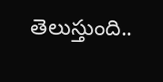తెలుస్తుంది..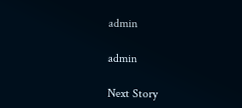admin

admin

Next Story